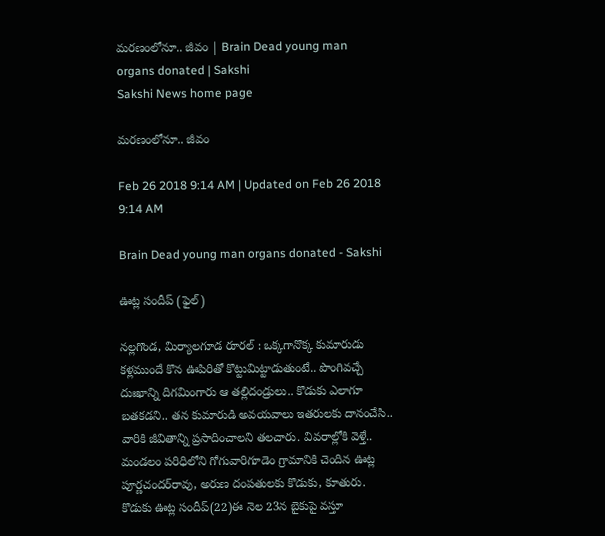మరణంలోనూ.. జీవం | Brain Dead young man organs donated | Sakshi
Sakshi News home page

మరణంలోనూ.. జీవం

Feb 26 2018 9:14 AM | Updated on Feb 26 2018 9:14 AM

Brain Dead young man organs donated - Sakshi

ఊట్ల సందీప్‌ (ఫైల్‌)

నల్లగొండ, మిర్యాలగూడ రూరల్‌ : ఒక్కగానొక్క కుమారుడు కళ్లముందే కొన ఊపిరితో కొట్టుమిట్టాడుతుంటే.. పొంగివచ్చే దుఃఖాన్ని దిగమింగారు ఆ తల్లిదండ్రులు.. కొడుకు ఎలాగూ బతకడని.. తన కుమారుడి అవయవాలు ఇతరులకు దానంచేసి.. వారికి జీవితాన్ని ప్రసాదించాలని తలచారు. వివరాల్లోకి వెళ్తే.. మండలం పరిధిలోని గోగువారిగూడెం గ్రామానికి చెందిన ఊట్ల పూర్ణచందర్‌రావు, అరుణ దంపతులకు కొడుకు, కూతురు. కొడుకు ఊట్ల సందీప్‌(22)ఈ నెల 23న బైకుపై వస్తూ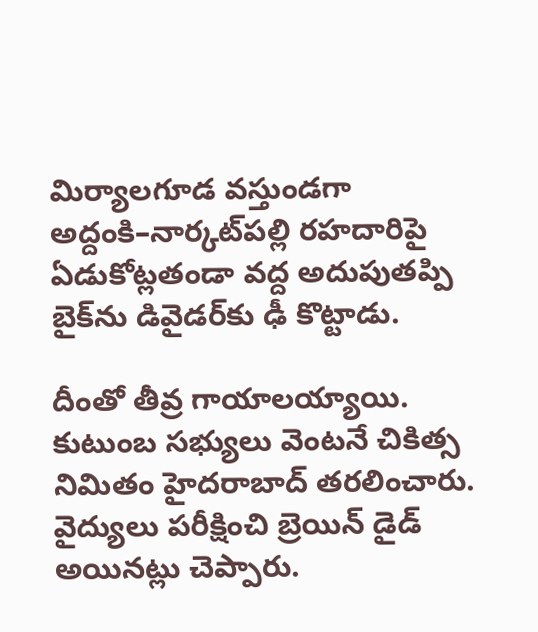మిర్యాలగూడ వస్తుండగా అద్దంకి–నార్కట్‌పల్లి రహదారిపై ఏడుకోట్లతండా వద్ద అదుపుతప్పి బైక్‌ను డివైడర్‌కు ఢీ కొట్టాడు.

దీంతో తీవ్ర గాయాలయ్యాయి. కుటుంబ సభ్యులు వెంటనే చికిత్స నిమితం హైదరాబాద్‌ తరలించారు. వైద్యులు పరీక్షించి బ్రెయిన్‌ డైడ్‌ అయినట్లు చెప్పారు.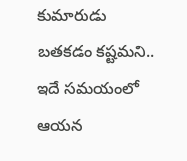కుమారుడు బతకడం కష్టమని.. ఇదే సమయంలో ఆయన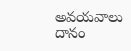అవయవాలు దానం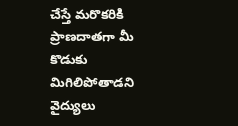చేస్తే మరొకరికి ప్రాణదాతగా మీ కొడుకు మిగిలిపోతాడని వైద్యులు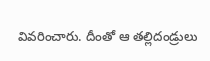వివరించారు. దీంతో ఆ తల్లిదండ్రులు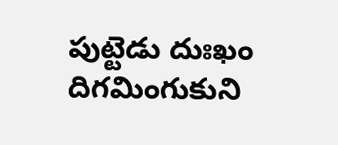పుట్టెడు దుఃఖం దిగమింగుకుని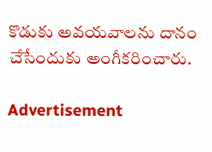కొడుకు అవయవాలను దానం చేసేందుకు అంగీకరించారు.

Advertisement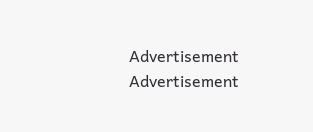Advertisement
Advertisement